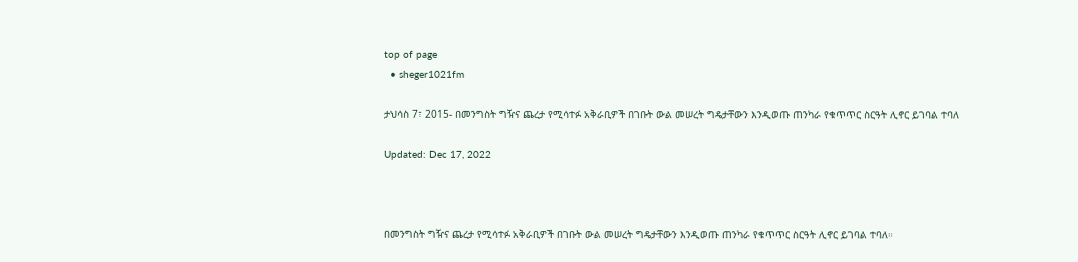top of page
  • sheger1021fm

ታህሳስ 7፣ 2015- በመንግስት ግዥና ጨረታ የሚሳተፉ አቅራቢዎች በገቡት ውል መሠረት ግዴታቸውን እንዲወጡ ጠንካራ የቁጥጥር ስርዓት ሊኖር ይገባል ተባለ

Updated: Dec 17, 2022



በመንግስት ግዥና ጨረታ የሚሳተፉ አቅራቢዎች በገቡት ውል መሠረት ግዴታቸውን እንዲወጡ ጠንካራ የቁጥጥር ስርዓት ሊኖር ይገባል ተባለ።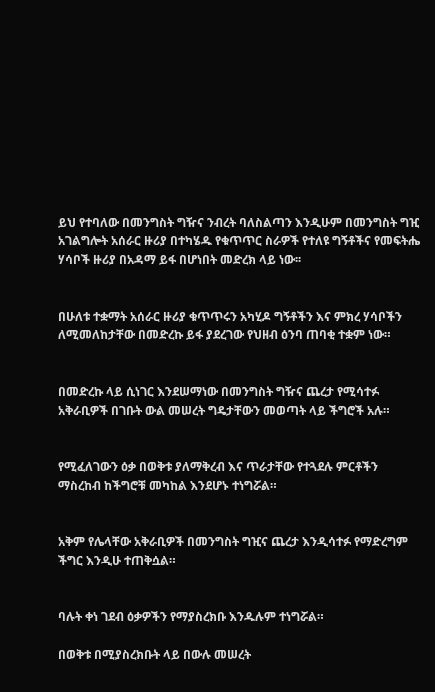ይህ የተባለው በመንግስት ግዥና ንብረት ባለስልጣን እንዲሁም በመንግስት ግዢ አገልግሎት አሰራር ዙሪያ በተካሄዱ የቁጥጥር ስራዎች የተለዩ ግኝቶችና የመፍትሔ ሃሳቦች ዙሪያ በአዳማ ይፋ በሆነበት መድረክ ላይ ነው፡፡


በሁለቱ ተቋማት አሰራር ዙሪያ ቁጥጥሩን አካሂዶ ግኝቶችን እና ምክረ ሃሳቦችን ለሚመለከታቸው በመድረኩ ይፋ ያደረገው የህዘብ ዕንባ ጠባቂ ተቋም ነው።


በመድረኩ ላይ ሲነገር እንደሠማነው በመንግስት ግዥና ጨረታ የሚሳተፉ አቅራቢዎች በገቡት ውል መሠረት ግዴታቸውን መወጣት ላይ ችግሮች አሉ።


የሚፈለገውን ዕቃ በወቅቱ ያለማቅረብ እና ጥራታቸው የተጓደሉ ምርቶችን ማስረከብ ከችግሮቹ መካከል እንደሆኑ ተነግሯል።


አቅም የሌላቸው አቅራቢዎች በመንግስት ግዢና ጨረታ እንዲሳተፉ የማድረግም ችግር እንዲሁ ተጠቅሷል።


ባሉት ቀነ ገደብ ዕቃዎችን የማያስረክቡ እንዱሉም ተነግሯል።

በወቅቱ በሚያስረክቡት ላይ በውሉ መሠረት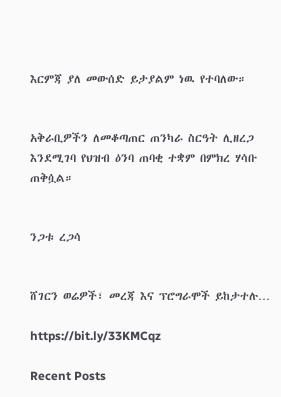እርምጃ ያለ መውሰድ ይታያልም ነዉ የተባለው።


አቅራቢዎችን ለመቆጣጠር ጠንካራ ስርዓት ሊዘረጋ እንደሚገባ የህዝብ ዕንባ ጠባቂ ተቋም በምክረ ሃሳቡ ጠቅሷል።


ንጋቱ ረጋሳ


ሸገርን ወሬዎች፣ መረጃ እና ፕሮግራሞች ይከታተሉ…

https://bit.ly/33KMCqz

Recent Posts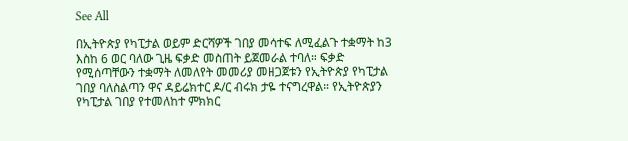See All

በኢትዮጵያ የካፒታል ወይም ድርሻዎች ገበያ መሳተፍ ለሚፈልጉ ተቋማት ከ3 እስከ 6 ወር ባለው ጊዜ ፍቃድ መስጠት ይጀመራል ተባለ። ፍቃድ የሚሰጣቸውን ተቋማት ለመለየት መመሪያ መዘጋጀቱን የኢትዮጵያ የካፒታል ገበያ ባለስልጣን ዋና ዳይሬክተር ዶ/ር ብሩክ ታዬ ተናግረዋል። የኢትዮጵያን የካፒታል ገበያ የተመለከተ ምክክር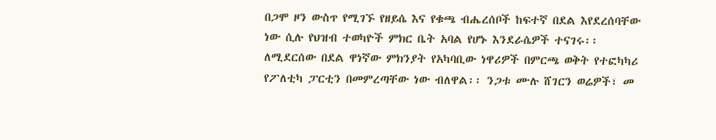በጋሞ ዞን ውስጥ የሚገኙ የዘይሴ እና የቁጫ ብሔረሰቦች ከፍተኛ በደል እየደረሰባቸው ነው ሲሉ የህዝብ ተወካዮች ምክር ቤት አባል የሆኑ እንደራሴዎች ተናገሩ፡፡ ለሚደርሰው በደል ዋነኛው ምክንያት የአካባቢው ነዋሪዎች በምርጫ ወቅት የተፎካካሪ የፖለቲካ ፓርቲን በመምረጣቸው ነው ብለዋል፡፡ ንጋቱ ሙሉ ሸገርን ወሬዎች፣ መ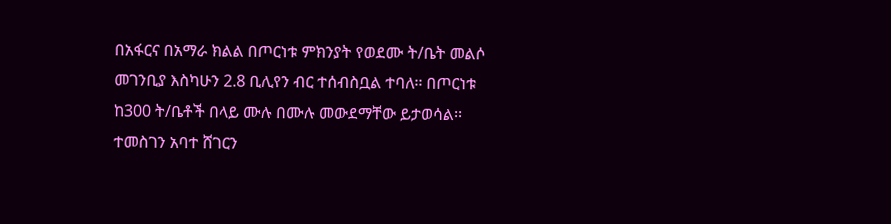በአፋርና በአማራ ክልል በጦርነቱ ምክንያት የወደሙ ት/ቤት መልሶ መገንቢያ እስካሁን 2.8 ቢሊየን ብር ተሰብስቧል ተባለ፡፡ በጦርነቱ ከ300 ት/ቤቶች በላይ ሙሉ በሙሉ መውደማቸው ይታወሳል፡፡ ተመስገን አባተ ሸገርን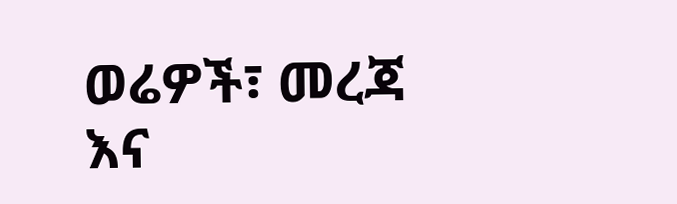ወሬዎች፣ መረጃ እና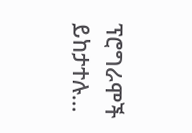ፕሮግራሞች ይከታተሉ…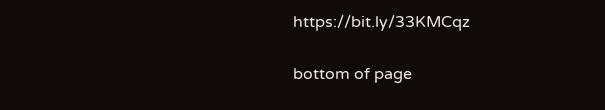https://bit.ly/33KMCqz

bottom of page